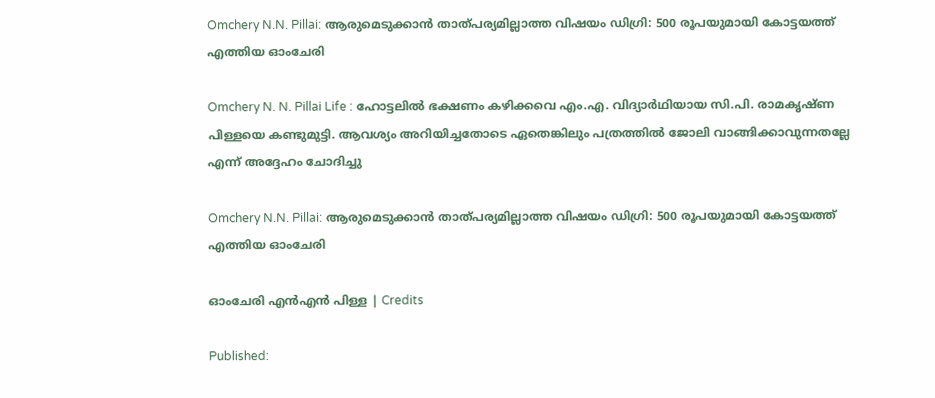Omchery N.N. Pillai: ആരുമെടുക്കാൻ താത്പര്യമില്ലാത്ത വിഷയം ഡിഗ്രി: 500 രൂപയുമായി കോട്ടയത്ത് എത്തിയ ഓംചേരി

Omchery N. N. Pillai Life : ഹോട്ടലിൽ ഭക്ഷണം കഴിക്കവെ എം.എ. വിദ്യാര്‍ഥിയായ സി.പി. രാമകൃഷ്ണ പിള്ളയെ കണ്ടുമുട്ടി. ആവശ്യം അറിയിച്ചതോടെ ഏതെങ്കിലും പത്രത്തിൽ ജോലി വാങ്ങിക്കാവുന്നതല്ലേ എന്ന് അദ്ദേഹം ചോദിച്ചു

Omchery N.N. Pillai: ആരുമെടുക്കാൻ താത്പര്യമില്ലാത്ത വിഷയം ഡിഗ്രി: 500 രൂപയുമായി കോട്ടയത്ത് എത്തിയ ഓംചേരി

ഓംചേരി എൻഎൻ പിള്ള | Credits

Published: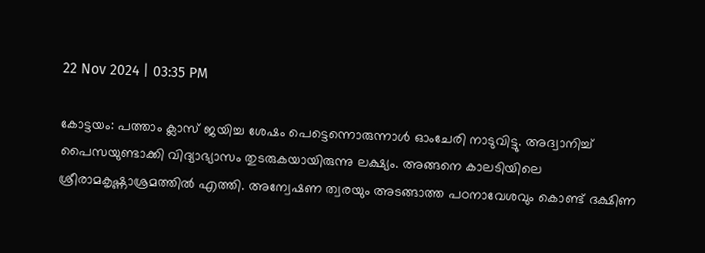22 Nov 2024 | 03:35 PM

കോട്ടയം: പത്താം ക്ലാസ് ജയിച്ച ശേഷം പെട്ടെന്നൊരുന്നാൾ ഓംചേരി നാടുവിട്ടു. അദ്വാനിച്ച് പൈസയുണ്ടാക്കി വിദ്യാഭ്യാസം തുടരുകയായിരുന്നു ലക്ഷ്യം. അങ്ങനെ കാലടിയിലെ ശ്രീരാമകൃഷ്ണാശ്രമത്തില്‍ എത്തി. അന്വേഷണ ത്വരയും അടങ്ങാത്ത പഠനാവേശവും കൊണ്ട് ദക്ഷിണ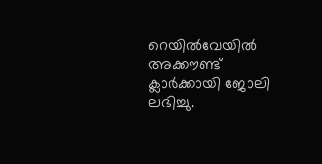റെയില്‍വേയില്‍ അക്കൗണ്ട് ക്ലാര്‍ക്കായി ജോലി ലഭിച്ചു.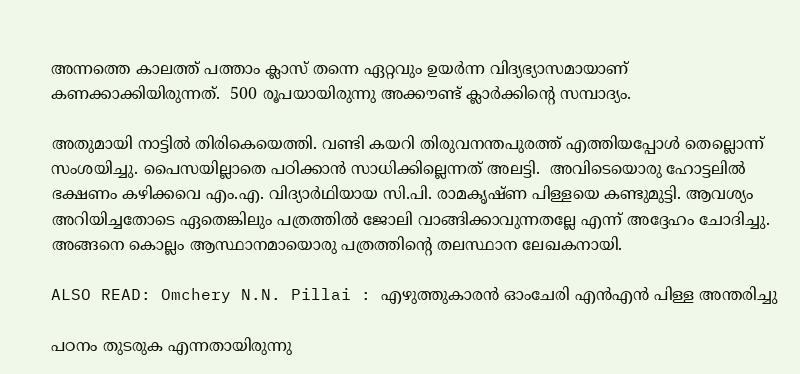അന്നത്തെ കാലത്ത് പത്താം ക്ലാസ് തന്നെ ഏറ്റവും ഉയർന്ന വിദ്യഭ്യാസമായാണ് കണക്കാക്കിയിരുന്നത്.  500 രൂപയായിരുന്നു അക്കൗണ്ട് ക്ലാർക്കിൻ്റെ സമ്പാദ്യം.

അതുമായി നാട്ടിൽ തിരികെയെത്തി. വണ്ടി കയറി തിരുവനന്തപുരത്ത് എത്തിയപ്പോൾ തെല്ലൊന്ന് സംശയിച്ചു. പൈസയില്ലാതെ പഠിക്കാൻ സാധിക്കില്ലെന്നത് അലട്ടി.  അവിടെയൊരു ഹോട്ടലിൽ ഭക്ഷണം കഴിക്കവെ എം.എ. വിദ്യാര്‍ഥിയായ സി.പി. രാമകൃഷ്ണ പിള്ളയെ കണ്ടുമുട്ടി. ആവശ്യം അറിയിച്ചതോടെ ഏതെങ്കിലും പത്രത്തിൽ ജോലി വാങ്ങിക്കാവുന്നതല്ലേ എന്ന് അദ്ദേഹം ചോദിച്ചു. അങ്ങനെ കൊല്ലം ആസ്ഥാനമായൊരു പത്രത്തിൻ്റെ തലസ്ഥാന ലേഖകനായി.

ALSO READ: Omchery N.N. Pillai : എഴുത്തുകാരൻ ഓംചേരി എൻഎൻ പിള്ള അന്തരിച്ചു

പഠനം തുടരുക എന്നതായിരുന്നു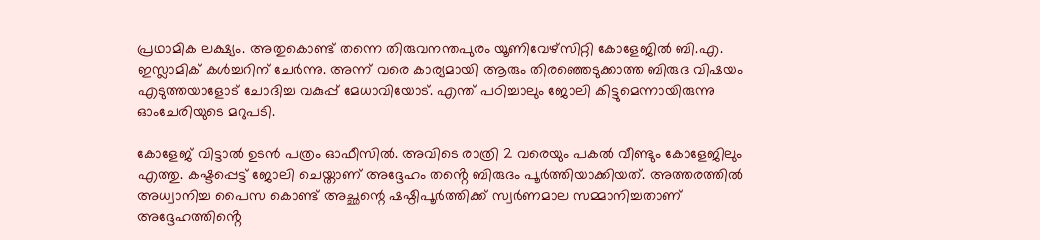പ്രഥാമിക ലക്ഷ്യം. അതുകൊണ്ട് തന്നെ തിരുവനന്തപുരം യൂണിവേഴ്സിറ്റി കോളേജില്‍ ബി.എ. ഇസ്ലാമിക് കള്‍ച്ചറിന് ചേർന്നു. അന്ന് വരെ കാര്യമായി ആരും തിരഞ്ഞെടുക്കാത്ത ബിരുദ വിഷയം എടുത്തയാളോട് ചോദിച്ച വകുപ്പ് മേധാവിയോട്. എന്ത് പഠിച്ചാലും ജോലി കിട്ടുമെന്നായിരുന്നു ഓംചേരിയുടെ മറുപടി.

കോളേജ് വിട്ടാല്‍ ഉടന്‍ പത്രം ഓഫീസിൽ. അവിടെ രാത്രി 2 വരെയും പകൽ വീണ്ടും കോളേജിലും എത്തു. കഷ്ടപ്പെട്ട് ജോലി ചെയ്താണ് അദ്ദേഹം തൻ്റെ ബിരുദം പൂര്‍ത്തിയാക്കിയത്. അത്തരത്തിൽ അധ്വാനിച്ച പൈസ കൊണ്ട് അച്ഛന്റെ ഷഷ്ഠിപൂര്‍ത്തിക്ക് സ്വര്‍ണമാല സമ്മാനിച്ചതാണ് അദ്ദേഹത്തിൻ്റെ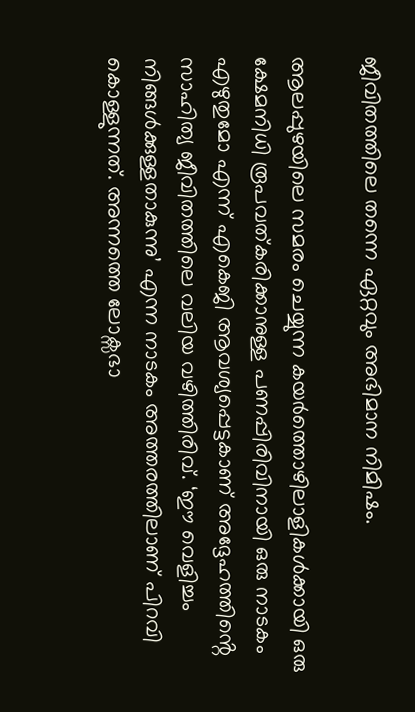ജീവിതത്തിലെ തന്നെ ഏറ്റവും അഭിമാന നിമിഷം.

ആലപ്പുഴയിലെ സമരം ചെയ്യുന്ന കയര്‍ത്തൊഴിലാളികള്‍ക്കായി ഒരു ക്ഷേമനിധി രൂപവത്കരിക്കാനുള്ള പണപ്പിരിവിനായി ഒരു നാടകം എഴുതുമോ എന്ന് എകെജി ആവശ്യപ്പെട്ടകാണ് അദ്ദേഹത്തിൻ്റെ സാഹിത്യ ജീവിതത്തിലെ വലിയ വഴിത്തിരിവ്. ‘ഈ വെളിച്ചം നിങ്ങള്‍ക്കുള്ളതാകുന്നു’ എന്ന നാടകം അത്തരത്തിലാണ് പിറവി കൊള്ളുന്നത്. അന്നത്തെ ലോക്സഭാ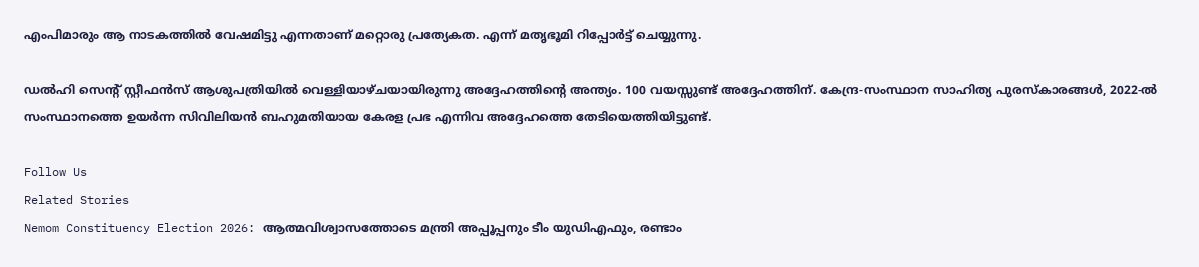എംപിമാരും ആ നാടകത്തിൽ വേഷമിട്ടു എന്നതാണ് മറ്റൊരു പ്രത്യേകത. എന്ന് മതൃഭൂമി റിപ്പോർട്ട് ചെയ്യുന്നു.

ഡൽഹി സെൻ്റ് സ്റ്റീഫൻസ് ആശുപത്രിയിൽ വെള്ളിയാഴ്ചയായിരുന്നു അദ്ദേഹത്തിൻ്റെ അന്ത്യം. 100 വയസ്സുണ്ട് അദ്ദേഹത്തിന്. കേന്ദ്ര-സംസ്ഥാന സാഹിത്യ പുരസ്കാരങ്ങൾ, 2022-ൽ സംസ്ഥാനത്തെ ഉയർന്ന സിവിലിയൻ ബഹുമതിയായ കേരള പ്രഭ എന്നിവ അദ്ദേഹത്തെ തേടിയെത്തിയിട്ടുണ്ട്.

Follow Us
Related Stories
Nemom Constituency Election 2026: ആത്മവിശ്വാസത്തോടെ മന്ത്രി അപ്പൂപ്പനും ടീം യുഡിഎഫും, രണ്ടാം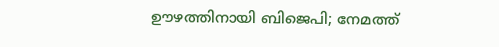ഊഴത്തിനായി ബിജെപി; നേമത്ത്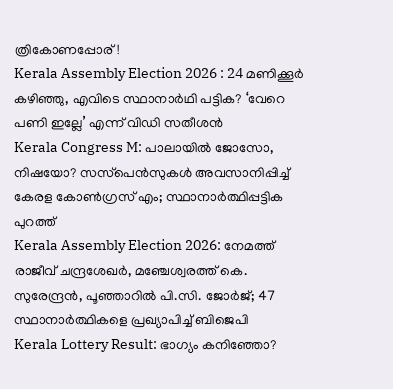ത്രികോണപ്പോര്!
Kerala Assembly Election 2026 : 24 മണിക്കൂർ കഴിഞ്ഞു, എവിടെ സ്ഥാനാർഥി പട്ടിക? ‘വേറെ പണി ഇല്ലേ’ എന്ന് വിഡി സതീശൻ
Kerala Congress M: പാലായില്‍ ജോസോ, നിഷയോ? സസ്‌പെന്‍സുകള്‍ അവസാനിപ്പിച്ച് കേരള കോണ്‍ഗ്രസ് എം; സ്ഥാനാര്‍ത്ഥിപ്പട്ടിക പുറത്ത്‌
Kerala Assembly Election 2026: നേമത്ത് രാജീവ് ചന്ദ്രശേഖര്‍, മഞ്ചേശ്വരത്ത് കെ. സുരേന്ദ്രന്‍, പൂഞ്ഞാറില്‍ പി.സി. ജോര്‍ജ്; 47 സ്ഥാനാര്‍ത്ഥികളെ പ്രഖ്യാപിച്ച് ബിജെപി
Kerala Lottery Result: ഭാഗ്യം കനിഞ്ഞോ?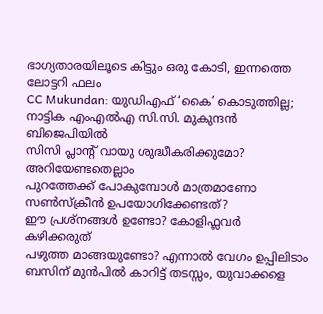ഭാഗ്യതാരയിലൂടെ കിട്ടും ഒരു കോടി, ഇന്നത്തെ ലോട്ടറി ഫലം
CC Mukundan: യുഡിഎഫ് ‘കൈ’ കൊടുത്തില്ല; നാട്ടിക എംഎൽഎ സി.സി. മുകുന്ദൻ ബിജെപിയിൽ
സിസി പ്ലാന്‍റ് വായു ശുദ്ധീകരിക്കുമോ? അറിയേണ്ടതെല്ലാം
പുറത്തേക്ക് പോകുമ്പോള്‍ മാത്രമാണോ സണ്‍സ്‌ക്രീന്‍ ഉപയോഗിക്കേണ്ടത്?
ഈ പ്രശ്നങ്ങൾ ഉണ്ടോ? കോളിഫ്ലവർ കഴിക്കരുത്
പഴുത്ത മാങ്ങയുണ്ടോ? എന്നാല്‍ വേഗം ഉപ്പിലിടാം
ബസിന് മുൻപിൽ കാറിട്ട് തടസ്സം, യുവാക്കളെ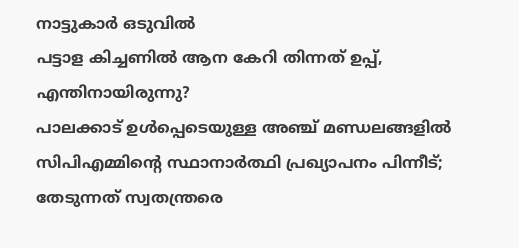നാട്ടുകാർ ഒടുവിൽ
പട്ടാള കിച്ചണിൽ ആന കേറി തിന്നത് ഉപ്പ്, എന്തിനായിരുന്നു?
പാലക്കാട് ഉള്‍പ്പെടെയുള്ള അഞ്ച് മണ്ഡലങ്ങളില്‍ സിപിഎമ്മിന്റെ സ്ഥാനാര്‍ത്ഥി പ്രഖ്യാപനം പിന്നീട്; തേടുന്നത് സ്വതന്ത്രരെ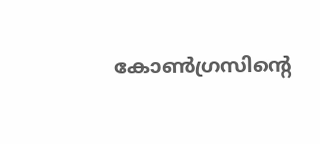കോണ്‍ഗ്രസിന്റെ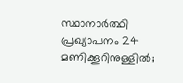സ്ഥാനാര്‍ത്ഥി പ്രഖ്യാപനം 24 മണിക്കൂറിനുള്ളില്‍;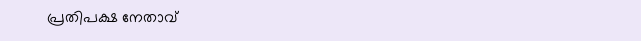പ്രതിപക്ഷ നേതാവ്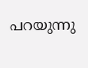പറയുന്നു